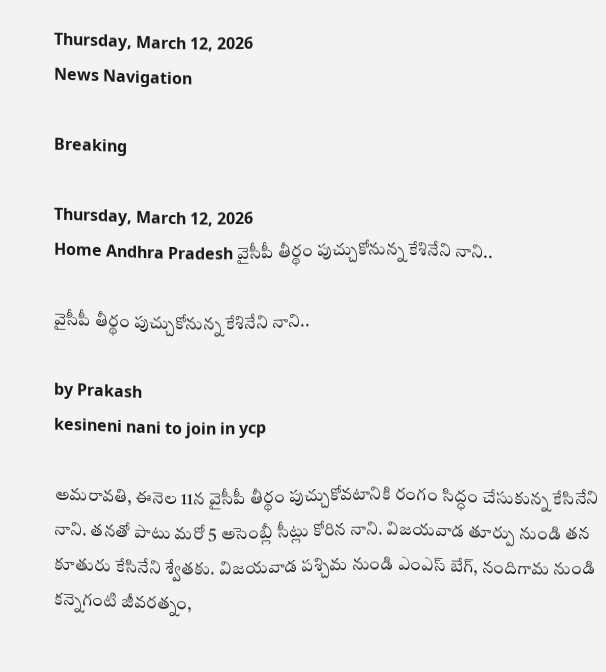Thursday, March 12, 2026
News Navigation

Breaking

Thursday, March 12, 2026
Home Andhra Pradesh వైసీపీ తీర్థం పుచ్చుకోనున్న కేశినేని నాని..

వైసీపీ తీర్థం పుచ్చుకోనున్న కేశినేని నాని..

by Prakash
kesineni nani to join in ycp

అమరావతి, ఈనెల 11న వైసీపీ తీర్థం పుచ్చుకోవటానికి రంగం సిద్ధం చేసుకున్న కేసినేని నాని. తనతో పాటు మరో 5 అసెంబ్లీ సీట్లు కోరిన నాని. విజయవాడ తూర్పు నుండి తన కూతురు కేసినేని శ్వేతకు. విజయవాడ పశ్చిమ నుండి ఎంఎస్ బేగ్, నందిగామ నుండి కన్నెగంటి జీవరత్నం,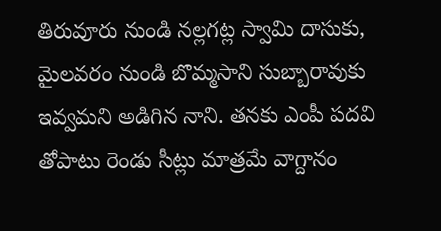తిరువూరు నుండి నల్లగట్ల స్వామి దాసుకు, మైలవరం నుండి బొమ్మసాని సుబ్బారావుకు ఇవ్వమని అడిగిన నాని. తనకు ఎంపీ పదవి తోపాటు రెండు సీట్లు మాత్రమే వాగ్దానం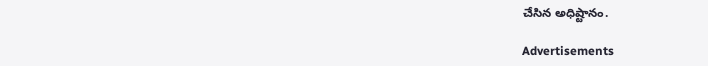చేసిన అధిష్టానం.

Advertisements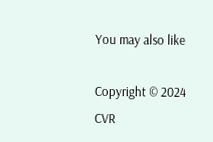You may also like

Copyright © 2024 CVR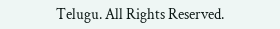Telugu. All Rights Reserved.